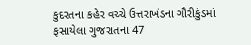કુદરતના કહેર વચ્ચે ઉત્તરાખંડના ગૌરીકુંડમાં ફસાયેલા ગુજરાતના 47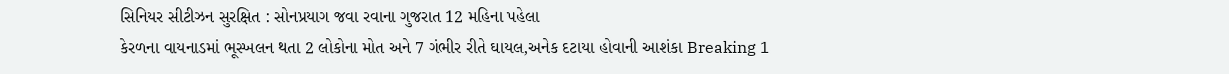સિનિયર સીટીઝન સુરક્ષિત : સોનપ્રયાગ જવા રવાના ગુજરાત 12 મહિના પહેલા
કેરળના વાયનાડમાં ભૂસ્ખલન થતા 2 લોકોના મોત અને 7 ગંભીર રીતે ઘાયલ,અનેક દટાયા હોવાની આશંકા Breaking 1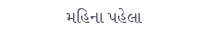મહિના પહેલા